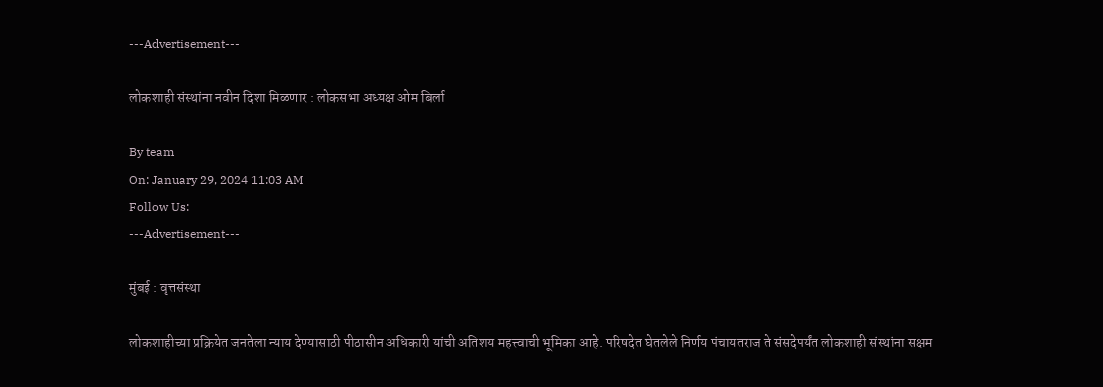---Advertisement---

लोकशाही संस्थांना नवीन दिशा मिळणार : लोकसभा अध्यक्ष ओम बिर्ला

By team
On: January 29, 2024 11:03 AM
Follow Us:
---Advertisement---

मुंबई : वृत्तसंस्था

लोकशाहीच्या प्रक्रियेत जनतेला न्याय देण्यासाठी पीठासीन अधिकारी यांची अतिशय महत्त्वाची भूमिका आहे. परिषदेत घेतलेले निर्णय पंचायतराज ते संसदेपर्यंत लोकशाही संस्थांना सक्षम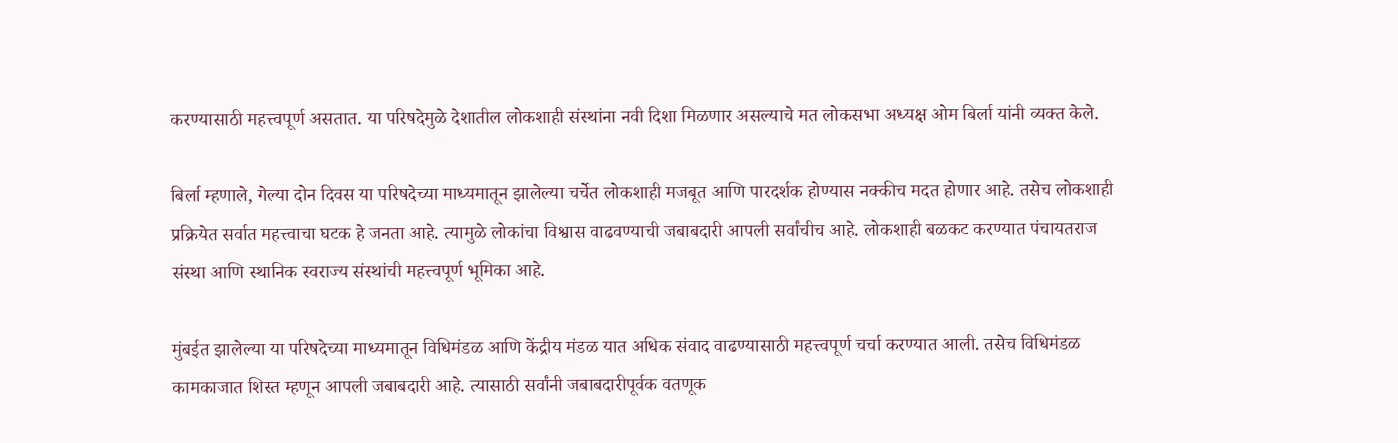करण्यासाठी महत्त्वपूर्ण असतात. या परिषदेमुळे देशातील लोकशाही संस्थांना नवी दिशा मिळणार असल्याचे मत लोकसभा अध्यक्ष ओम बिर्ला यांनी व्यक्त केले.

बिर्ला म्हणाले, गेल्या दोन दिवस या परिषदेच्या माध्यमातून झालेल्या चर्चेत लोकशाही मजबूत आणि पारदर्शक होण्यास नक्कीच मदत होणार आहे. तसेच लोकशाही प्रक्रियेत सर्वात महत्त्वाचा घटक हे जनता आहे. त्यामुळे लोकांचा विश्वास वाढवण्याची जबाबदारी आपली सर्वांचीच आहे. लोकशाही बळकट करण्यात पंचायतराज संस्था आणि स्थानिक स्वराज्य संस्थांची महत्त्वपूर्ण भूमिका आहे.

मुंबईत झालेल्या या परिषदेच्या माध्यमातून विधिमंडळ आणि केंद्रीय मंडळ यात अधिक संवाद वाढण्यासाठी महत्त्वपूर्ण चर्चा करण्यात आली. तसेच विधिमंडळ कामकाजात शिस्त म्हणून आपली जबाबदारी आहे. त्यासाठी सर्वांनी जबाबदारीपूर्वक वतणूक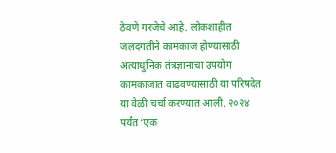ठेवणे गरजेचे आहे. लोकशाहीत जलदगतीने कामकाज होण्यासाठी अत्याधुनिक तंत्रज्ञानाचा उपयोग कामकाजात वाढवण्यासाठी या परिषदेत या वेळी चर्चा करण्यात आली. २०२४ पर्यंत ‘एक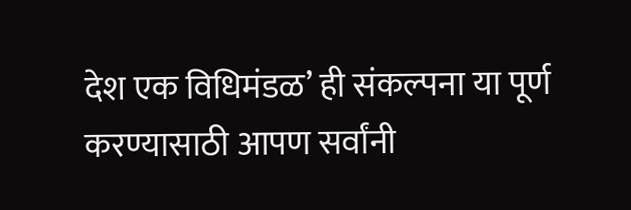देश एक विधिमंडळ’ ही संकल्पना या पूर्ण करण्यासाठी आपण सर्वांनी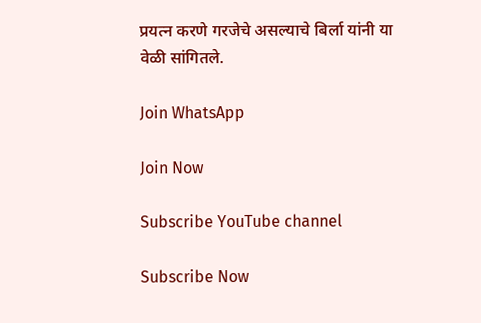प्रयत्न करणे गरजेचे असल्याचे बिर्ला यांनी या वेळी सांगितले.

Join WhatsApp

Join Now

Subscribe YouTube channel

Subscribe Now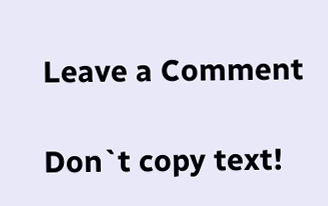Leave a Comment

Don`t copy text!